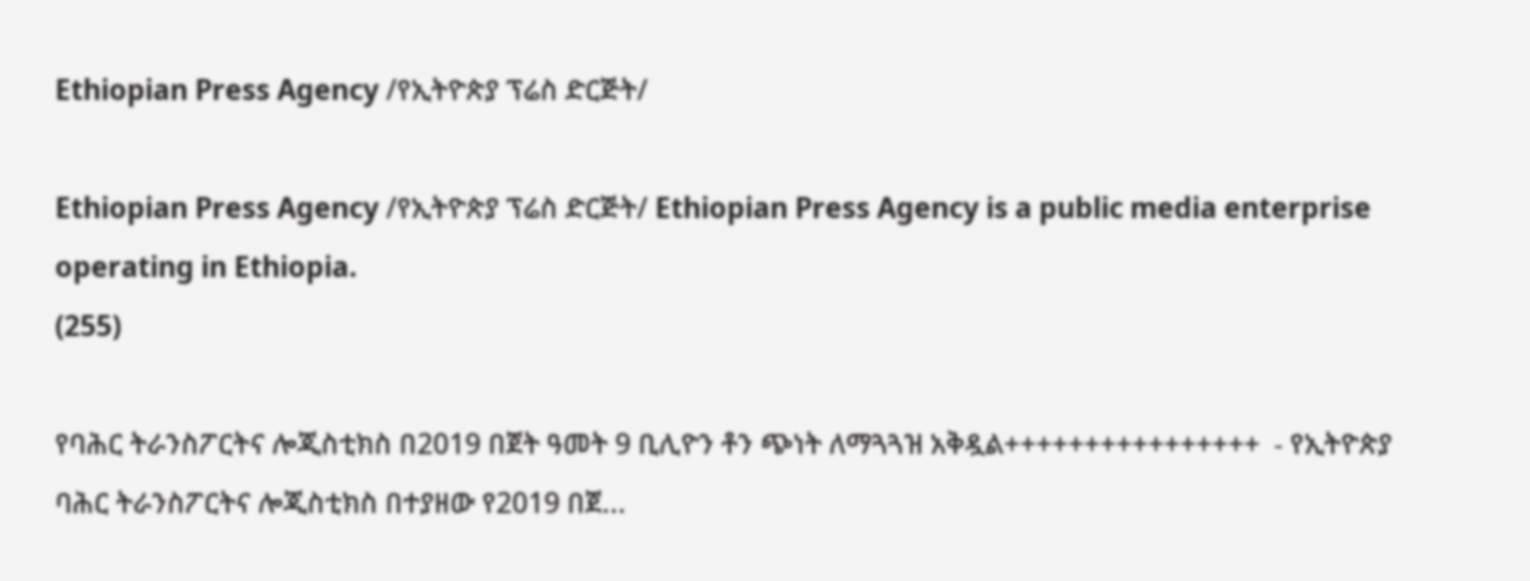Ethiopian Press Agency /የኢትዮጵያ ፕሬስ ድርጅት/

Ethiopian Press Agency /የኢትዮጵያ ፕሬስ ድርጅት/ Ethiopian Press Agency is a public media enterprise operating in Ethiopia.
(255)

የባሕር ትራንስፖርትና ሎጂስቲክስ በ2019 በጀት ዓመት 9 ቢሊዮን ቶን ጭነት ለማጓጓዝ አቅዷል++++++++++++++++  - የኢትዮጵያ ባሕር ትራንስፖርትና ሎጂስቲክስ በተያዘው የ2019 በጀ...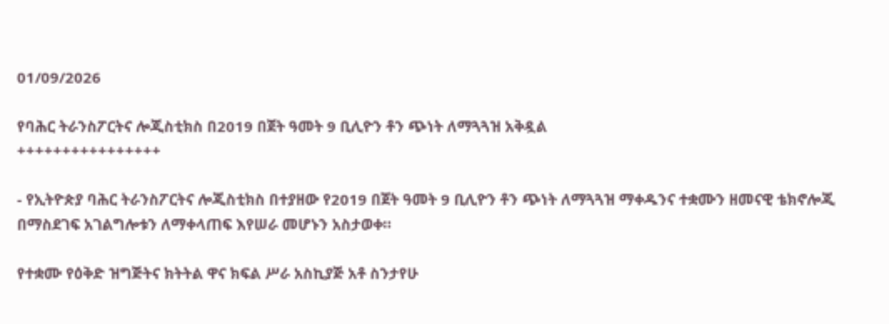01/09/2026

የባሕር ትራንስፖርትና ሎጂስቲክስ በ2019 በጀት ዓመት 9 ቢሊዮን ቶን ጭነት ለማጓጓዝ አቅዷል
++++++++++++++++

- የኢትዮጵያ ባሕር ትራንስፖርትና ሎጂስቲክስ በተያዘው የ2019 በጀት ዓመት 9 ቢሊዮን ቶን ጭነት ለማጓጓዝ ማቀዱንና ተቋሙን ዘመናዊ ቴክኖሎጂ በማስደገፍ አገልግሎቱን ለማቀላጠፍ እየሠራ መሆኑን አስታወቀ።

የተቋሙ የዕቅድ ዝግጅትና ክትትል ዋና ክፍል ሥራ አስኪያጅ አቶ ስንታየሁ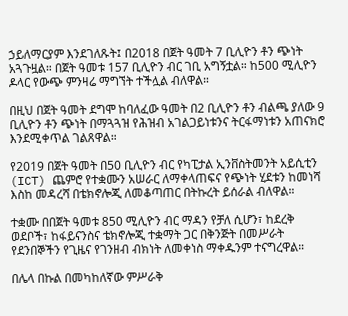ኃይለማርያም እንደገለጹት፤ በ2018 በጀት ዓመት 7 ቢሊዮን ቶን ጭነት አጓጉዟል። በጀት ዓመቱ 157 ቢሊዮን ብር ገቢ አግኝቷል። ከ500 ሚሊዮን ዶላር የውጭ ምንዛሬ ማግኘት ተችሏል ብለዋል።

በዚህ በጀት ዓመት ደግሞ ከባለፈው ዓመት በ2 ቢሊዮን ቶን ብልጫ ያለው 9 ቢሊዮን ቶን ጭነት በማጓጓዝ የሕዝብ አገልጋይነቱንና ትርፋማነቱን አጠናክሮ እንደሚቀጥል ገልጸዋል።

የ2019 በጀት ዓመት በ50 ቢሊዮን ብር የካፒታል ኢንቨስትመንት አይሲቲን (ICT) ጨምሮ የተቋሙን አሠራር ለማቀላጠፍና የጭነት ሂደቱን ከመነሻ እስከ መዳረሻ በቴክኖሎጂ ለመቆጣጠር በትኩረት ይሰራል ብለዋል።

ተቋሙ በበጀት ዓመቱ 850 ሚሊዮን ብር ማዳን የቻለ ሲሆን፣ ከደረቅ ወደቦች፣ ከፋይናንስና ቴክኖሎጂ ተቋማት ጋር በቅንጅት በመሥራት የደንበኞችን የጊዜና የገንዘብ ብክነት ለመቀነስ ማቀዱንም ተናግረዋል።

በሌላ በኩል በመካከለኛው ምሥራቅ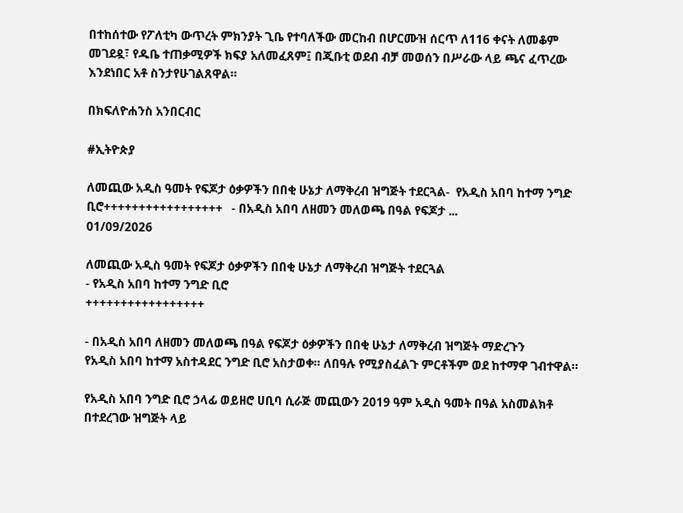በተከሰተው የፖለቲካ ውጥረት ምክንያት ጊቤ የተባለችው መርከብ በሆርሙዝ ሰርጥ ለ116 ቀናት ለመቆም መገደዷ፣ የዱቤ ተጠቃሚዎች ክፍያ አለመፈጸም፤ በጂቡቲ ወደብ ብቻ መወሰን በሥራው ላይ ጫና ፈጥረው እንደነበር አቶ ስንታየሁገልጸዋል።

በክፍለዮሐንስ አንበርብር

#ኢትዮጵያ

ለመጪው አዲስ ዓመት የፍጆታ ዕቃዎችን በበቂ ሁኔታ ለማቅረብ ዝግጅት ተደርጓል-  የአዲስ አበባ ከተማ ንግድ ቢሮ+++++++++++++++++   - በአዲስ አበባ ለዘመን መለወጫ በዓል የፍጆታ ...
01/09/2026

ለመጪው አዲስ ዓመት የፍጆታ ዕቃዎችን በበቂ ሁኔታ ለማቅረብ ዝግጅት ተደርጓል
- የአዲስ አበባ ከተማ ንግድ ቢሮ
+++++++++++++++++

- በአዲስ አበባ ለዘመን መለወጫ በዓል የፍጆታ ዕቃዎችን በበቂ ሁኔታ ለማቅረብ ዝግጅት ማድረጉን
የአዲስ አበባ ከተማ አስተዳደር ንግድ ቢሮ አስታወቀ። ለበዓሉ የሚያስፈልጉ ምርቶችም ወደ ከተማዋ ገብተዋል።

የአዲስ አበባ ንግድ ቢሮ ኃላፊ ወይዘሮ ሀቢባ ሲራጅ መጪውን 2019 ዓም አዲስ ዓመት በዓል አስመልክቶ በተደረገው ዝግጅት ላይ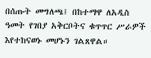በሰጡት መግለጫ፤ በከተማዋ ለአዲስ ዓመት የገበያ አቅርቦትና ቁጥጥር ሥራዎች እየተከናወኑ መሆኑን ገልጸዋል።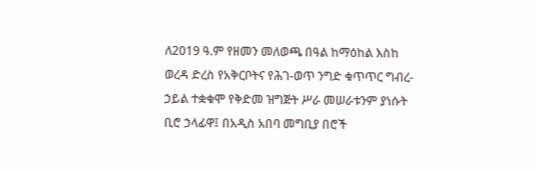ለ2019 ዓ.ም የዘመን መለወጫ በዓል ከማዕከል እስከ ወረዳ ድረስ የአቅርቦትና የሕገ-ወጥ ንግድ ቁጥጥር ግብረ-ኃይል ተቋቁሞ የቅድመ ዝግጅት ሥራ መሠራቱንም ያነሱት ቢሮ ኃላፊዋ፤ በአዲስ አበባ መግቢያ በሮች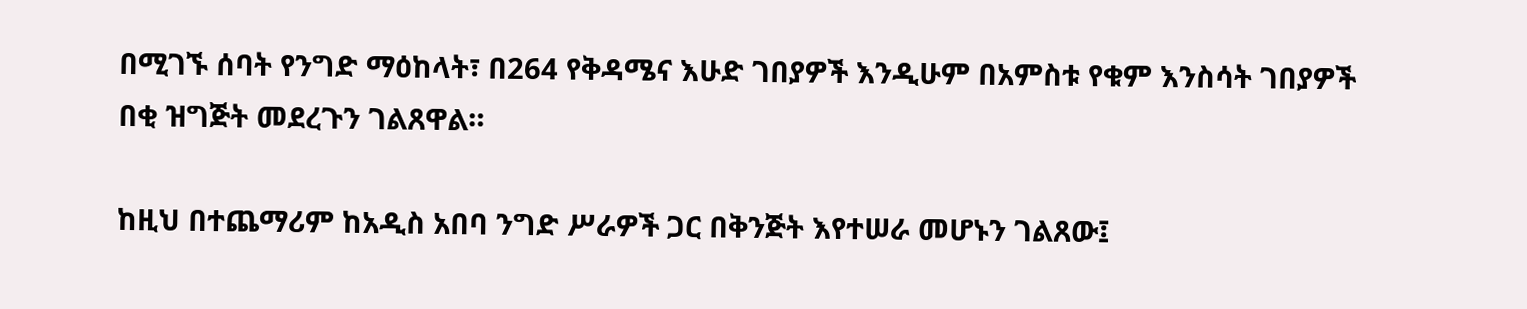በሚገኙ ሰባት የንግድ ማዕከላት፣ በ264 የቅዳሜና እሁድ ገበያዎች እንዲሁም በአምስቱ የቁም እንስሳት ገበያዎች በቂ ዝግጅት መደረጉን ገልጸዋል።

ከዚህ በተጨማሪም ከአዲስ አበባ ንግድ ሥራዎች ጋር በቅንጅት እየተሠራ መሆኑን ገልጸው፤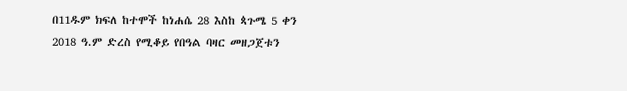በ11ዱም ክፍለ ከተሞች ከነሐሴ 28 እስከ ጳጉሜ 5 ቀን 2018 ዓ.ም ድረስ የሚቆይ የበዓል ባዛር መዘጋጀቱን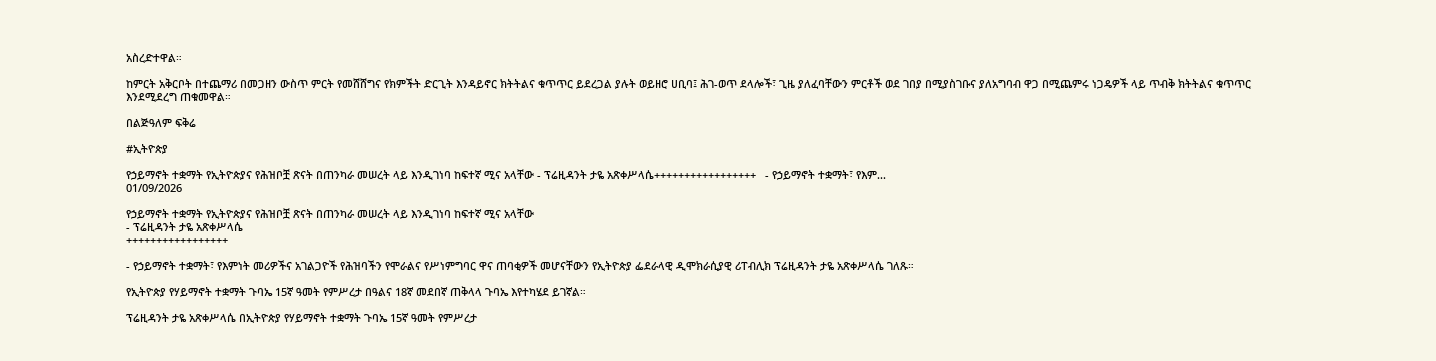አስረድተዋል።

ከምርት አቅርቦት በተጨማሪ በመጋዘን ውስጥ ምርት የመሸሸግና የክምችት ድርጊት እንዳይኖር ክትትልና ቁጥጥር ይደረጋል ያሉት ወይዘሮ ሀቢባ፤ ሕገ-ወጥ ደላሎች፣ ጊዜ ያለፈባቸውን ምርቶች ወደ ገበያ በሚያስገቡና ያለአግባብ ዋጋ በሚጨምሩ ነጋዴዎች ላይ ጥብቅ ክትትልና ቁጥጥር እንደሚደረግ ጠቁመዋል።

በልጅዓለም ፍቅሬ

#ኢትዮጵያ

የኃይማኖት ተቋማት የኢትዮጵያና የሕዝቦቿ ጽናት በጠንካራ መሠረት ላይ እንዲገነባ ከፍተኛ ሚና አላቸው - ፕሬዚዳንት ታዬ አጽቀሥላሴ+++++++++++++++++   - የኃይማኖት ተቋማት፣ የእም...
01/09/2026

የኃይማኖት ተቋማት የኢትዮጵያና የሕዝቦቿ ጽናት በጠንካራ መሠረት ላይ እንዲገነባ ከፍተኛ ሚና አላቸው
- ፕሬዚዳንት ታዬ አጽቀሥላሴ
+++++++++++++++++

- የኃይማኖት ተቋማት፣ የእምነት መሪዎችና አገልጋዮች የሕዝባችን የሞራልና የሥነምግባር ዋና ጠባቂዎች መሆናቸውን የኢትዮጵያ ፌደራላዊ ዲሞክራሲያዊ ሪፐብሊክ ፕሬዚዳንት ታዬ አጽቀሥላሴ ገለጹ።

የኢትዮጵያ የሃይማኖት ተቋማት ጉባኤ 15ኛ ዓመት የምሥረታ በዓልና 18ኛ መደበኛ ጠቅላላ ጉባኤ እየተካሄደ ይገኛል።

ፕሬዚዳንት ታዬ አጽቀሥላሴ በኢትዮጵያ የሃይማኖት ተቋማት ጉባኤ 15ኛ ዓመት የምሥረታ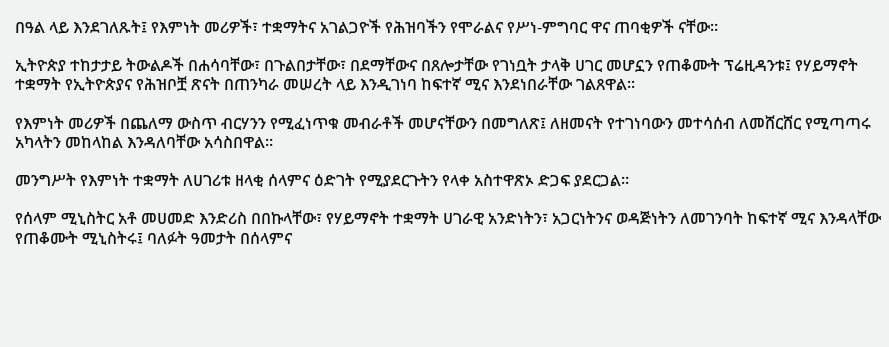በዓል ላይ እንደገለጹት፤ የእምነት መሪዎች፣ ተቋማትና አገልጋዮች የሕዝባችን የሞራልና የሥነ-ምግባር ዋና ጠባቂዎች ናቸው።

ኢትዮጵያ ተከታታይ ትውልዶች በሐሳባቸው፣ በጉልበታቸው፣ በደማቸውና በጸሎታቸው የገነቧት ታላቅ ሀገር መሆኗን የጠቆሙት ፕሬዚዳንቱ፤ የሃይማኖት ተቋማት የኢትዮጵያና የሕዝቦቿ ጽናት በጠንካራ መሠረት ላይ እንዲገነባ ከፍተኛ ሚና እንደነበራቸው ገልጸዋል።

የእምነት መሪዎች በጨለማ ውስጥ ብርሃንን የሚፈነጥቁ መብራቶች መሆናቸውን በመግለጽ፤ ለዘመናት የተገነባውን መተሳሰብ ለመሸርሸር የሚጣጣሩ አካላትን መከላከል እንዳለባቸው አሳስበዋል።

መንግሥት የእምነት ተቋማት ለሀገሪቱ ዘላቂ ሰላምና ዕድገት የሚያደርጉትን የላቀ አስተዋጽኦ ድጋፍ ያደርጋል።

የሰላም ሚኒስትር አቶ መሀመድ እንድሪስ በበኩላቸው፣ የሃይማኖት ተቋማት ሀገራዊ አንድነትን፣ አጋርነትንና ወዳጅነትን ለመገንባት ከፍተኛ ሚና እንዳላቸው የጠቆሙት ሚኒስትሩ፤ ባለፉት ዓመታት በሰላምና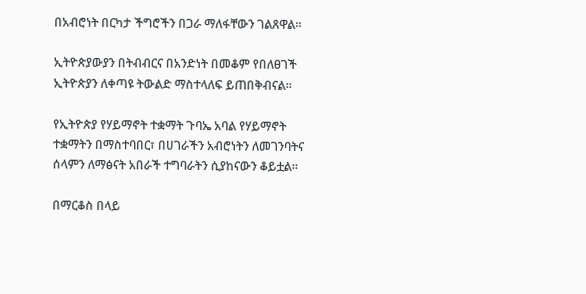በአብሮነት በርካታ ችግሮችን በጋራ ማለፋቸውን ገልጸዋል።

ኢትዮጵያውያን በትብብርና በአንድነት በመቆም የበለፀገች ኢትዮጵያን ለቀጣዩ ትውልድ ማስተላለፍ ይጠበቅብናል።

የኢትዮጵያ የሃይማኖት ተቋማት ጉባኤ አባል የሃይማኖት ተቋማትን በማስተባበር፣ በሀገራችን አብሮነትን ለመገንባትና ሰላምን ለማፅናት አበራች ተግባራትን ሲያከናውን ቆይቷል።

በማርቆስ በላይ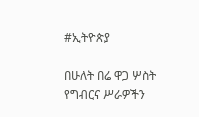#ኢትዮጵያ

በሁለት በሬ ዋጋ ሦስት የግብርና ሥራዎችን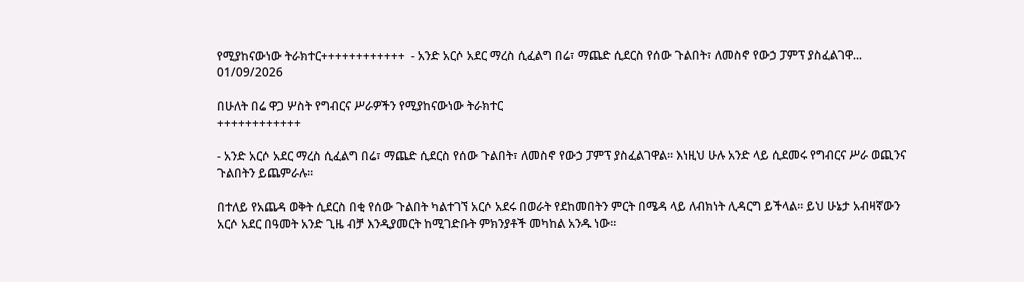የሚያከናውነው ትራክተር++++++++++++  - አንድ አርሶ አደር ማረስ ሲፈልግ በሬ፣ ማጨድ ሲደርስ የሰው ጉልበት፣ ለመስኖ የውኃ ፓምፕ ያስፈልገዋ...
01/09/2026

በሁለት በሬ ዋጋ ሦስት የግብርና ሥራዎችን የሚያከናውነው ትራክተር
++++++++++++

- አንድ አርሶ አደር ማረስ ሲፈልግ በሬ፣ ማጨድ ሲደርስ የሰው ጉልበት፣ ለመስኖ የውኃ ፓምፕ ያስፈልገዋል። እነዚህ ሁሉ አንድ ላይ ሲደመሩ የግብርና ሥራ ወጪንና ጉልበትን ይጨምራሉ።

በተለይ የአጨዳ ወቅት ሲደርስ በቂ የሰው ጉልበት ካልተገኘ አርሶ አደሩ በወራት የደከመበትን ምርት በሜዳ ላይ ለብክነት ሊዳርግ ይችላል። ይህ ሁኔታ አብዛኛውን አርሶ አደር በዓመት አንድ ጊዜ ብቻ እንዲያመርት ከሚገድቡት ምክንያቶች መካከል አንዱ ነው።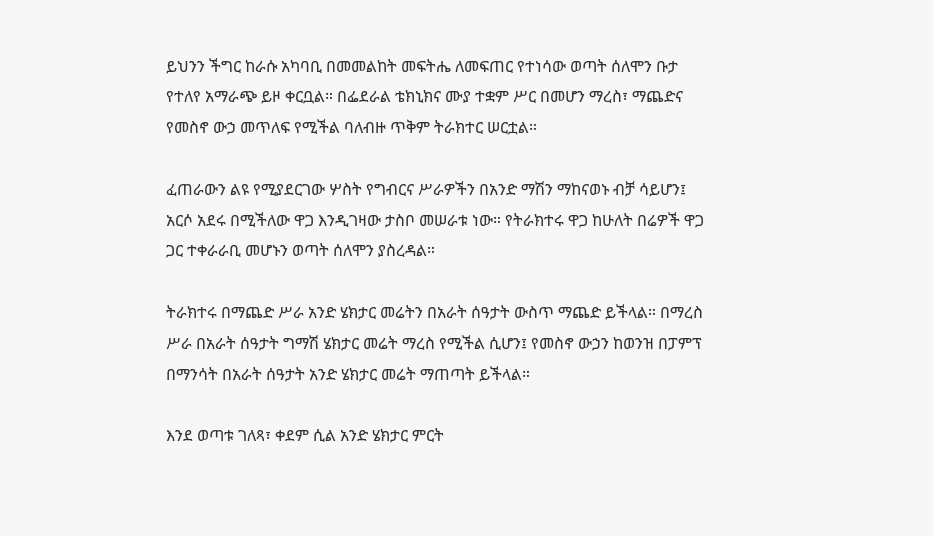ይህንን ችግር ከራሱ አካባቢ በመመልከት መፍትሔ ለመፍጠር የተነሳው ወጣት ሰለሞን ቡታ የተለየ አማራጭ ይዞ ቀርቧል። በፌደራል ቴክኒክና ሙያ ተቋም ሥር በመሆን ማረስ፣ ማጨድና የመስኖ ውኃ መጥለፍ የሚችል ባለብዙ ጥቅም ትራክተር ሠርቷል።

ፈጠራውን ልዩ የሚያደርገው ሦስት የግብርና ሥራዎችን በአንድ ማሽን ማከናወኑ ብቻ ሳይሆን፤ አርሶ አደሩ በሚችለው ዋጋ እንዲገዛው ታስቦ መሠራቱ ነው። የትራክተሩ ዋጋ ከሁለት በሬዎች ዋጋ ጋር ተቀራራቢ መሆኑን ወጣት ሰለሞን ያስረዳል።

ትራክተሩ በማጨድ ሥራ አንድ ሄክታር መሬትን በአራት ሰዓታት ውስጥ ማጨድ ይችላል። በማረስ ሥራ በአራት ሰዓታት ግማሽ ሄክታር መሬት ማረስ የሚችል ሲሆን፤ የመስኖ ውኃን ከወንዝ በፓምፕ በማንሳት በአራት ሰዓታት አንድ ሄክታር መሬት ማጠጣት ይችላል።

እንደ ወጣቱ ገለጻ፣ ቀደም ሲል አንድ ሄክታር ምርት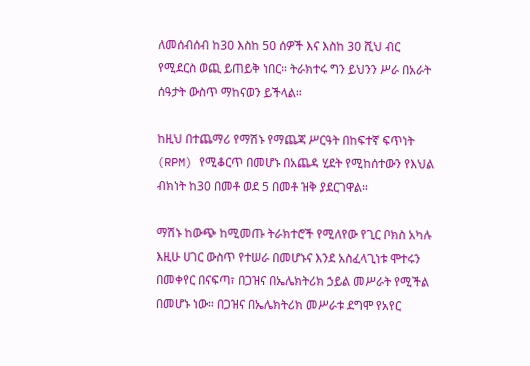ለመሰብሰብ ከ30 እስከ 50 ሰዎች እና እስከ 30 ሺህ ብር የሚደርስ ወጪ ይጠይቅ ነበር። ትራክተሩ ግን ይህንን ሥራ በአራት ሰዓታት ውስጥ ማከናወን ይችላል።

ከዚህ በተጨማሪ የማሽኑ የማጨጃ ሥርዓት በከፍተኛ ፍጥነት (RPM) የሚቆርጥ በመሆኑ በአጨዳ ሂደት የሚከሰተውን የእህል ብክነት ከ30 በመቶ ወደ 5 በመቶ ዝቅ ያደርገዋል።

ማሽኑ ከውጭ ከሚመጡ ትራክተሮች የሚለየው የጊር ቦክስ አካሉ እዚሁ ሀገር ውስጥ የተሠራ በመሆኑና እንደ አስፈላጊነቱ ሞተሩን በመቀየር በናፍጣ፣ በጋዝና በኤሌክትሪክ ኃይል መሥራት የሚችል በመሆኑ ነው። በጋዝና በኤሌክትሪክ መሥራቱ ደግሞ የአየር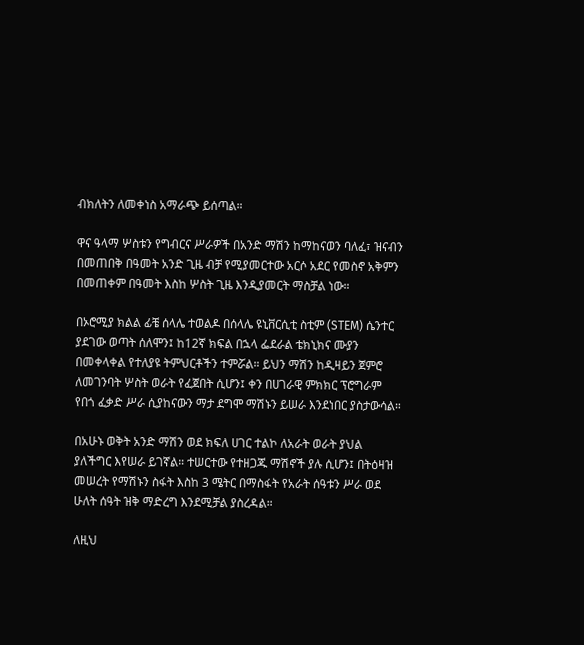ብክለትን ለመቀነስ አማራጭ ይሰጣል።

ዋና ዓላማ ሦስቱን የግብርና ሥራዎች በአንድ ማሽን ከማከናወን ባለፈ፣ ዝናብን በመጠበቅ በዓመት አንድ ጊዜ ብቻ የሚያመርተው አርሶ አደር የመስኖ አቅምን በመጠቀም በዓመት እስከ ሦስት ጊዜ እንዲያመርት ማስቻል ነው።

በኦሮሚያ ክልል ፊቼ ሰላሌ ተወልዶ በሰላሌ ዩኒቨርሲቲ ስቲም (STEM) ሴንተር ያደገው ወጣት ሰለሞን፤ ከ12ኛ ክፍል በኋላ ፌደራል ቴክኒክና ሙያን በመቀላቀል የተለያዩ ትምህርቶችን ተምሯል። ይህን ማሽን ከዲዛይን ጀምሮ ለመገንባት ሦስት ወራት የፈጀበት ሲሆን፤ ቀን በሀገራዊ ምክክር ፕሮግራም የበጎ ፈቃድ ሥራ ሲያከናውን ማታ ደግሞ ማሽኑን ይሠራ እንደነበር ያስታውሳል።

በአሁኑ ወቅት አንድ ማሽን ወደ ክፍለ ሀገር ተልኮ ለአራት ወራት ያህል ያለችግር እየሠራ ይገኛል። ተሠርተው የተዘጋጁ ማሽኖች ያሉ ሲሆን፤ በትዕዛዝ መሠረት የማሽኑን ስፋት እስከ 3 ሜትር በማስፋት የአራት ሰዓቱን ሥራ ወደ ሁለት ሰዓት ዝቅ ማድረግ እንደሚቻል ያስረዳል።

ለዚህ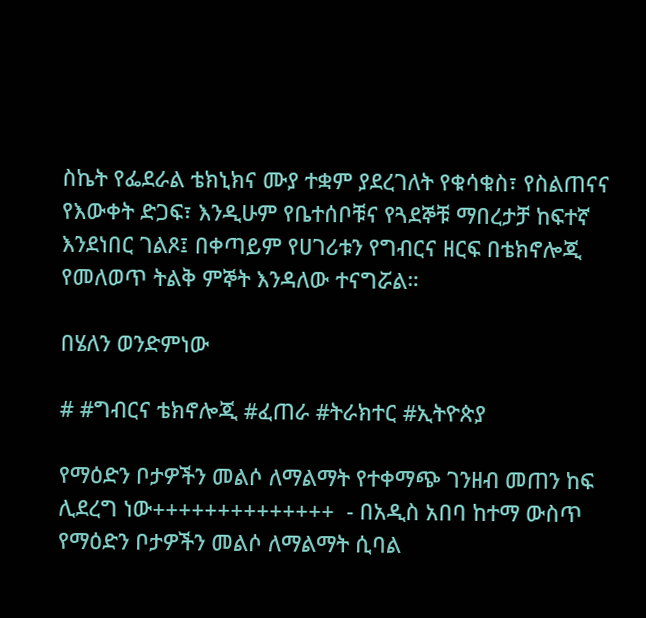ስኬት የፌደራል ቴክኒክና ሙያ ተቋም ያደረገለት የቁሳቁስ፣ የስልጠናና የእውቀት ድጋፍ፣ እንዲሁም የቤተሰቦቹና የጓደኞቹ ማበረታቻ ከፍተኛ እንደነበር ገልጾ፤ በቀጣይም የሀገሪቱን የግብርና ዘርፍ በቴክኖሎጂ የመለወጥ ትልቅ ምኞት እንዳለው ተናግሯል።

በሄለን ወንድምነው

# #ግብርና ቴክኖሎጂ #ፈጠራ #ትራክተር #ኢትዮጵያ

የማዕድን ቦታዎችን መልሶ ለማልማት የተቀማጭ ገንዘብ መጠን ከፍ ሊደረግ ነው++++++++++++++  - በአዲስ አበባ ከተማ ውስጥ የማዕድን ቦታዎችን መልሶ ለማልማት ሲባል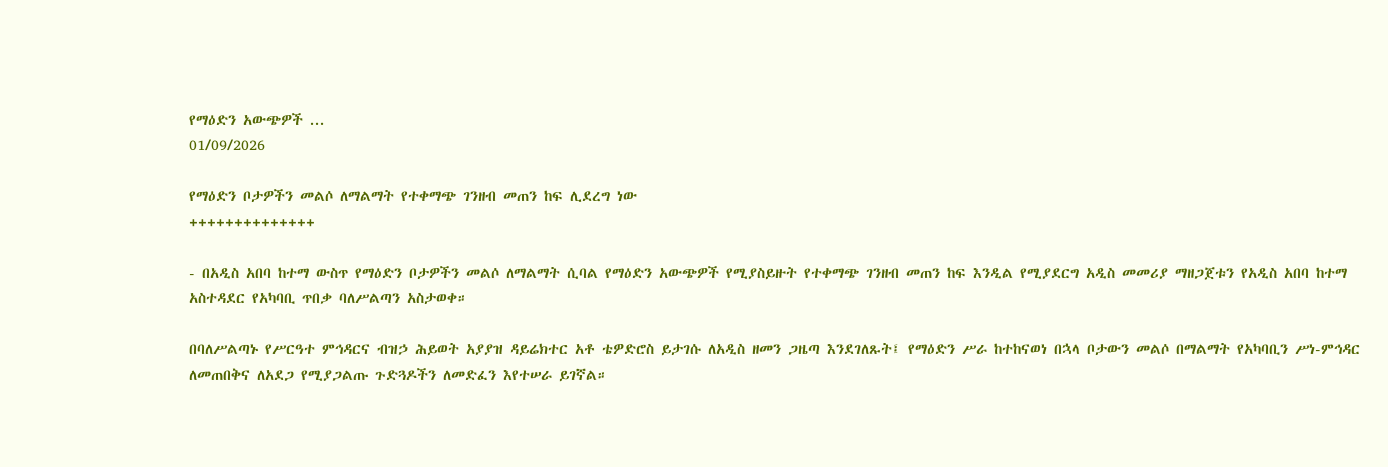የማዕድን አውጭዎች ...
01/09/2026

የማዕድን ቦታዎችን መልሶ ለማልማት የተቀማጭ ገንዘብ መጠን ከፍ ሊደረግ ነው
++++++++++++++

- በአዲስ አበባ ከተማ ውስጥ የማዕድን ቦታዎችን መልሶ ለማልማት ሲባል የማዕድን አውጭዎች የሚያስይዙት የተቀማጭ ገንዘብ መጠን ከፍ እንዲል የሚያደርግ አዲስ መመሪያ ማዘጋጀቱን የአዲስ አበባ ከተማ አስተዳደር የአካባቢ ጥበቃ ባለሥልጣን አስታወቀ።

በባለሥልጣኑ የሥርዓተ ምኅዳርና ብዝኃ ሕይወት አያያዝ ዳይሬክተር አቶ ቴዎድሮስ ይታገሱ ለአዲስ ዘመን ጋዜጣ እንደገለጹት፤ የማዕድን ሥራ ከተከናወነ በኋላ ቦታውን መልሶ በማልማት የአካባቢን ሥነ-ምኅዳር ለመጠበቅና ለአደጋ የሚያጋልጡ ጉድጓዶችን ለመድፈን እየተሠራ ይገኛል።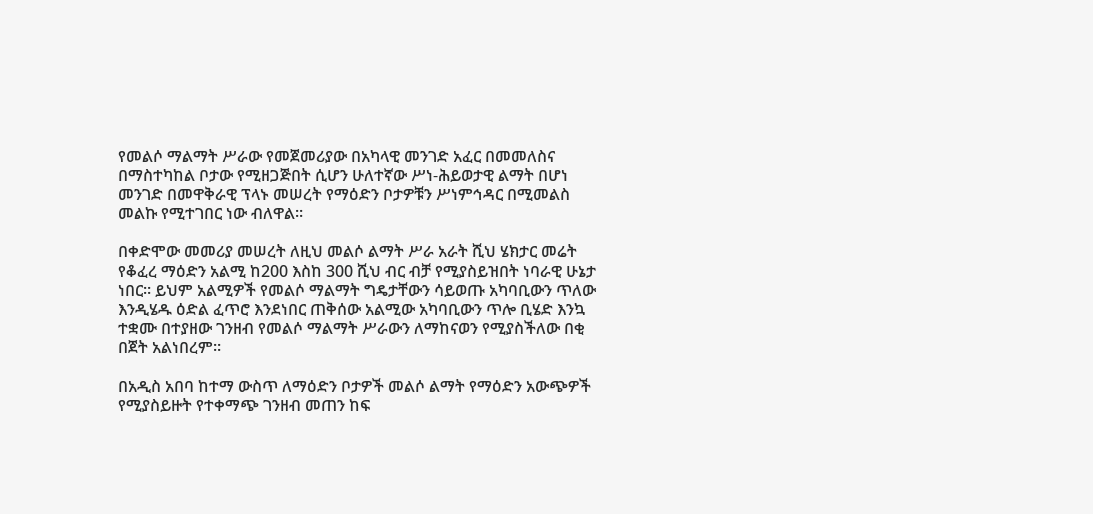የመልሶ ማልማት ሥራው የመጀመሪያው በአካላዊ መንገድ አፈር በመመለስና በማስተካከል ቦታው የሚዘጋጅበት ሲሆን ሁለተኛው ሥነ-ሕይወታዊ ልማት በሆነ መንገድ በመዋቅራዊ ፕላኑ መሠረት የማዕድን ቦታዎቹን ሥነምኅዳር በሚመልስ መልኩ የሚተገበር ነው ብለዋል።

በቀድሞው መመሪያ መሠረት ለዚህ መልሶ ልማት ሥራ አራት ሺህ ሄክታር መሬት የቆፈረ ማዕድን አልሚ ከ200 እስከ 300 ሺህ ብር ብቻ የሚያስይዝበት ነባራዊ ሁኔታ ነበር። ይህም አልሚዎች የመልሶ ማልማት ግዴታቸውን ሳይወጡ አካባቢውን ጥለው እንዲሄዱ ዕድል ፈጥሮ እንደነበር ጠቅሰው አልሚው አካባቢውን ጥሎ ቢሄድ እንኳ ተቋሙ በተያዘው ገንዘብ የመልሶ ማልማት ሥራውን ለማከናወን የሚያስችለው በቂ በጀት አልነበረም።

በአዲስ አበባ ከተማ ውስጥ ለማዕድን ቦታዎች መልሶ ልማት የማዕድን አውጭዎች የሚያስይዙት የተቀማጭ ገንዘብ መጠን ከፍ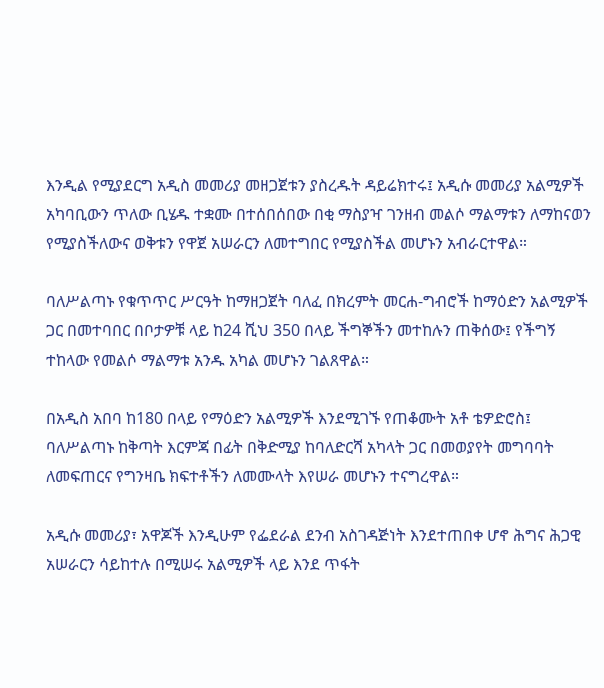እንዲል የሚያደርግ አዲስ መመሪያ መዘጋጀቱን ያስረዱት ዳይሬክተሩ፤ አዲሱ መመሪያ አልሚዎች አካባቢውን ጥለው ቢሄዱ ተቋሙ በተሰበሰበው በቂ ማስያዣ ገንዘብ መልሶ ማልማቱን ለማከናወን የሚያስችለውና ወቅቱን የዋጀ አሠራርን ለመተግበር የሚያስችል መሆኑን አብራርተዋል።

ባለሥልጣኑ የቁጥጥር ሥርዓት ከማዘጋጀት ባለፈ በክረምት መርሐ-ግብሮች ከማዕድን አልሚዎች ጋር በመተባበር በቦታዎቹ ላይ ከ24 ሺህ 350 በላይ ችግኞችን መተከሉን ጠቅሰው፤ የችግኝ ተከላው የመልሶ ማልማቱ አንዱ አካል መሆኑን ገልጸዋል።

በአዲስ አበባ ከ180 በላይ የማዕድን አልሚዎች እንደሚገኙ የጠቆሙት አቶ ቴዎድሮስ፤ ባለሥልጣኑ ከቅጣት እርምጃ በፊት በቅድሚያ ከባለድርሻ አካላት ጋር በመወያየት መግባባት ለመፍጠርና የግንዛቤ ክፍተቶችን ለመሙላት እየሠራ መሆኑን ተናግረዋል።

አዲሱ መመሪያ፣ አዋጆች እንዲሁም የፌደራል ደንብ አስገዳጅነት እንደተጠበቀ ሆኖ ሕግና ሕጋዊ አሠራርን ሳይከተሉ በሚሠሩ አልሚዎች ላይ እንደ ጥፋት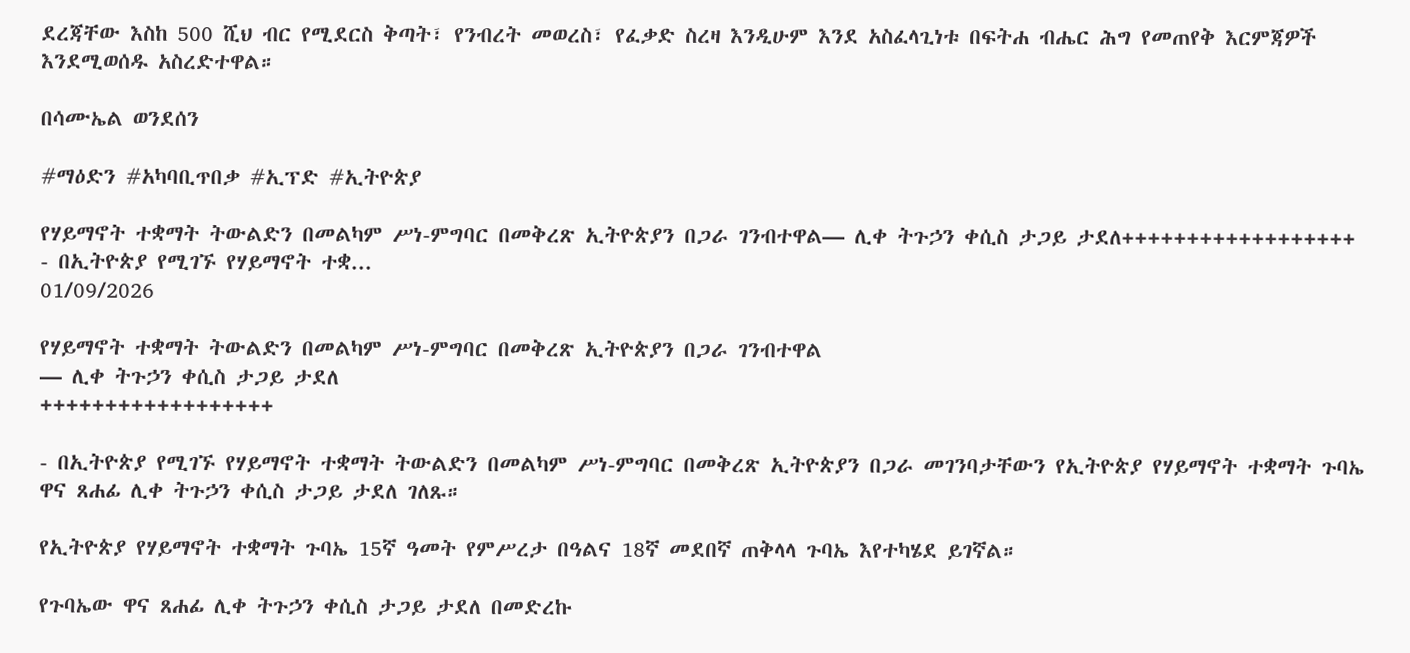ደረጃቸው እስከ 500 ሺህ ብር የሚደርስ ቅጣት፣ የንብረት መወረስ፣ የፈቃድ ስረዛ እንዲሁም እንደ አስፈላጊነቱ በፍትሐ ብሔር ሕግ የመጠየቅ እርምጃዎች እንደሚወሰዱ አስረድተዋል።

በሳሙኤል ወንደሰን

#ማዕድን #አካባቢጥበቃ #ኢፕድ #ኢትዮጵያ

የሃይማኖት ተቋማት ትውልድን በመልካም ሥነ-ምግባር በመቅረጽ ኢትዮጵያን በጋራ ገንብተዋል— ሊቀ ትጉኃን ቀሲስ ታጋይ ታደለ++++++++++++++++++   - በኢትዮጵያ የሚገኙ የሃይማኖት ተቋ...
01/09/2026

የሃይማኖት ተቋማት ትውልድን በመልካም ሥነ-ምግባር በመቅረጽ ኢትዮጵያን በጋራ ገንብተዋል
— ሊቀ ትጉኃን ቀሲስ ታጋይ ታደለ
++++++++++++++++++

- በኢትዮጵያ የሚገኙ የሃይማኖት ተቋማት ትውልድን በመልካም ሥነ-ምግባር በመቅረጽ ኢትዮጵያን በጋራ መገንባታቸውን የኢትዮጵያ የሃይማኖት ተቋማት ጉባኤ ዋና ጸሐፊ ሊቀ ትጉኃን ቀሲስ ታጋይ ታደለ ገለጹ።

የኢትዮጵያ የሃይማኖት ተቋማት ጉባኤ 15ኛ ዓመት የምሥረታ በዓልና 18ኛ መደበኛ ጠቅላላ ጉባኤ እየተካሄደ ይገኛል።

የጉባኤው ዋና ጸሐፊ ሊቀ ትጉኃን ቀሲስ ታጋይ ታደለ በመድረኩ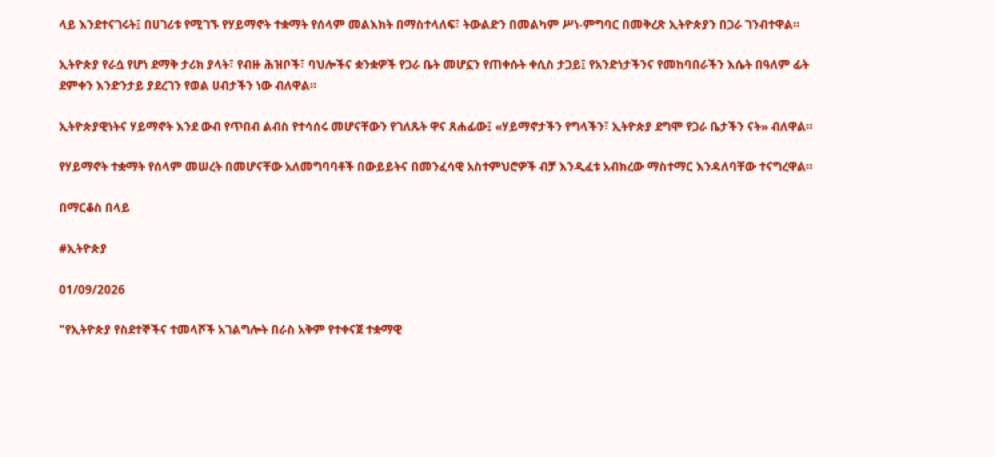ላይ እንደተናገሩት፤ በሀገሪቱ የሚገኙ የሃይማኖት ተቋማት የሰላም መልእክት በማስተላለፍ፣ ትውልድን በመልካም ሥነ-ምግባር በመቅረጽ ኢትዮጵያን በጋራ ገንብተዋል።

ኢትዮጵያ የራሷ የሆነ ደማቅ ታሪክ ያላት፣ የብዙ ሕዝቦች፣ ባህሎችና ቋንቋዎች የጋራ ቤት መሆኗን የጠቀሱት ቀሲስ ታጋይ፤ የአንድነታችንና የመከባበራችን እሴት በዓለም ፊት ደምቀን እንድንታይ ያደረገን የወል ሀብታችን ነው ብለዋል።

ኢትዮጵያዊነትና ሃይማኖት እንደ ውብ የጥበብ ልብስ የተሳሰሩ መሆናቸውን የገለጹት ዋና ጸሐፊው፤ «ሃይማኖታችን የግላችን፣ ኢትዮጵያ ደግሞ የጋራ ቤታችን ናት» ብለዋል።

የሃይማኖት ተቋማት የሰላም መሠረት በመሆናቸው አለመግባባቶች በውይይትና በመንፈሳዊ አስተምህሮዎች ብቻ እንዲፈቱ አብክረው ማስተማር እንዳለባቸው ተናግረዋል።

በማርቆስ በላይ

#ኢትዮጵያ

01/09/2026

"የኢትዮጵያ የስደተኞችና ተመላሾች አገልግሎት በራስ አቅም የተቀናጀ ተቋማዊ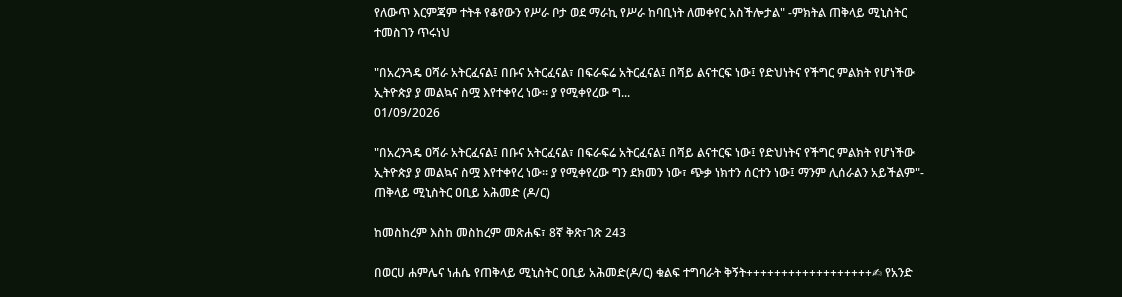የለውጥ እርምጃም ተትቶ የቆየውን የሥራ ቦታ ወደ ማራኪ የሥራ ከባቢነት ለመቀየር አስችሎታል" -ምክትል ጠቅላይ ሚኒስትር ተመስገን ጥሩነህ

"በአረንጓዴ ዐሻራ አትርፈናል፤ በቡና አትርፈናል፣ በፍራፍሬ አትርፈናል፤ በሻይ ልናተርፍ ነው፤ የድህነትና የችግር ምልክት የሆነችው ኢትዮጵያ ያ መልኳና ስሟ እየተቀየረ ነው። ያ የሚቀየረው ግ...
01/09/2026

"በአረንጓዴ ዐሻራ አትርፈናል፤ በቡና አትርፈናል፣ በፍራፍሬ አትርፈናል፤ በሻይ ልናተርፍ ነው፤ የድህነትና የችግር ምልክት የሆነችው ኢትዮጵያ ያ መልኳና ስሟ እየተቀየረ ነው። ያ የሚቀየረው ግን ደክመን ነው፣ ጭቃ ነክተን ሰርተን ነው፤ ማንም ሊሰራልን አይችልም"- ጠቅላይ ሚኒስትር ዐቢይ አሕመድ (ዶ/ር)

ከመስከረም እስከ መስከረም መጽሐፍ፣ 8ኛ ቅጽ፣ገጽ 243

በወርሀ ሐምሌና ነሐሴ የጠቅላይ ሚኒስትር ዐቢይ አሕመድ(ዶ/ር) ቁልፍ ተግባራት ቅኝት++++++++++++++++++✍ የአንድ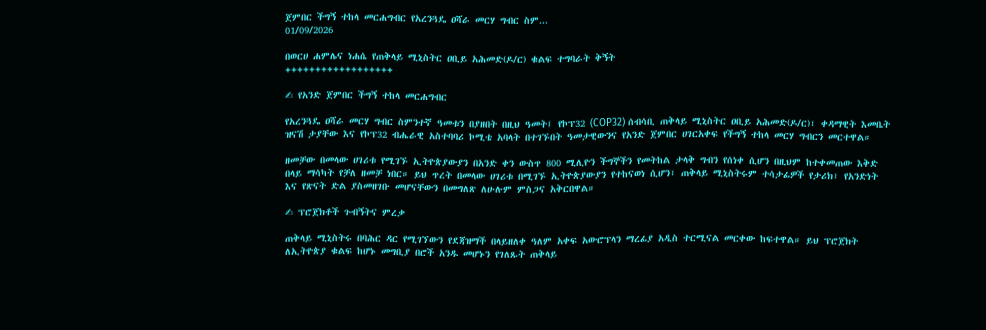ጀምበር ችግኝ ተከላ መርሐግብር የአረንጓዴ ዐሻራ መርሃ ግብር ስም...
01/09/2026

በወርሀ ሐምሌና ነሐሴ የጠቅላይ ሚኒስትር ዐቢይ አሕመድ(ዶ/ር) ቁልፍ ተግባራት ቅኝት
++++++++++++++++++

✍ የአንድ ጀምበር ችግኝ ተከላ መርሐግብር

የአረንጓዴ ዐሻራ መርሃ ግብር ስምንተኛ ዓመቱን በያዘበት በዚህ ዓመት፤ የኮፕ32 (COP32) ሰብሳቢ ጠቅላይ ሚኒስትር ዐቢይ አሕመድ(ዶ/ር)፣ ቀዳማዊት እመቤት ዝናሽ ታያቸው እና የኮፕ32 ብሔራዊ አስተባባሪ ኮሚቴ አባላት በተገኙበት ዓመታዊውንና የአንድ ጀምበር ሀገርአቀፍ የችግኝ ተከላ መርሃ ግብርን መርተዋል።

ዘመቻው በመላው ሀገሪቱ የሚገኙ ኢትዮጵያውያን በአንድ ቀን ውስጥ 800 ሚሊዮን ችግኞችን የመትከል ታላቅ ግብን የሰነቀ ሲሆን በዚህም ከተቀመጠው እቅድ በላይ ማሳካት የቻለ ዘመቻ ነበር። ይህ ጥረት በመላው ሀገሪቱ በሚገኙ ኢትዮጵያውያን የተከናወነ ሲሆን፣ ጠቅላይ ሚኒስትሩም ተሳታፊዎች የታሪክ፣ የአንድነት እና የጽናት ድል ያስመዘገቡ መሆናቸውን በመግለጽ ለሁሉም ምስጋና አቅርበዋል።

✍ ፕሮጀክቶች ጉብኝትና ምረቃ

ጠቅላይ ሚኒስትሩ በባሕር ዳር የሚገኘውን የደጃዝማች በላይዘለቀ ዓለም አቀፍ አውሮፕላን ማረፊያ አዲስ ተርሚናል መርቀው ከፍተዋል። ይህ ፕሮጀክት ለኢትዮጵያ ቁልፍ ከሆኑ መግቢያ በሮች አንዱ መሆኑን የገለጹት ጠቅላይ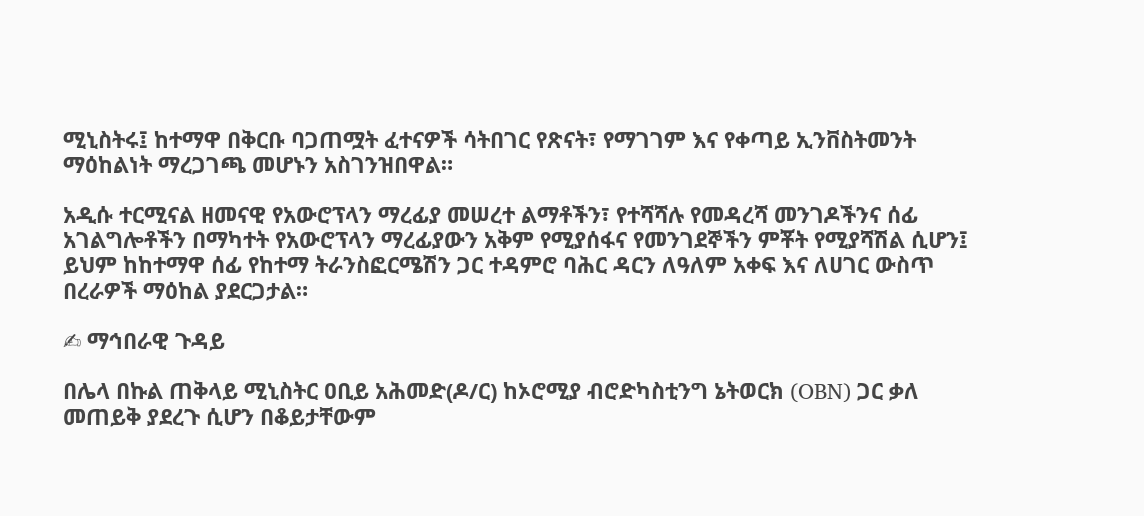ሚኒስትሩ፤ ከተማዋ በቅርቡ ባጋጠሟት ፈተናዎች ሳትበገር የጽናት፣ የማገገም እና የቀጣይ ኢንቨስትመንት ማዕከልነት ማረጋገጫ መሆኑን አስገንዝበዋል።

አዲሱ ተርሚናል ዘመናዊ የአውሮፕላን ማረፊያ መሠረተ ልማቶችን፣ የተሻሻሉ የመዳረሻ መንገዶችንና ሰፊ አገልግሎቶችን በማካተት የአውሮፕላን ማረፊያውን አቅም የሚያሰፋና የመንገደኞችን ምቾት የሚያሻሽል ሲሆን፤ ይህም ከከተማዋ ሰፊ የከተማ ትራንስፎርሜሽን ጋር ተዳምሮ ባሕር ዳርን ለዓለም አቀፍ እና ለሀገር ውስጥ በረራዎች ማዕከል ያደርጋታል።

✍ ማኅበራዊ ጉዳይ

በሌላ በኩል ጠቅላይ ሚኒስትር ዐቢይ አሕመድ(ዶ/ር) ከኦሮሚያ ብሮድካስቲንግ ኔትወርክ (OBN) ጋር ቃለ መጠይቅ ያደረጉ ሲሆን በቆይታቸውም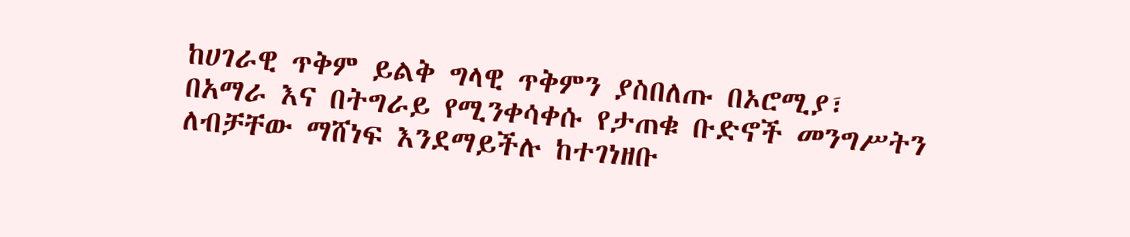ከሀገራዊ ጥቅም ይልቅ ግላዊ ጥቅምን ያስበለጡ በኦሮሚያ፣ በአማራ እና በትግራይ የሚንቀሳቀሱ የታጠቁ ቡድኖች መንግሥትን ለብቻቸው ማሸነፍ እንደማይችሉ ከተገነዘቡ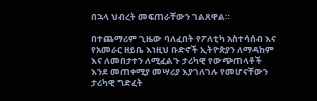በኋላ ህብረት መፍጠራቸውን ገልጸዋል።

በተጨማሪም ጊዜው ባለፈበት የፖለቲካ አስተሳሰብ እና የአመራር ዘይቤ እነዚህ ቡድኖች ኢትዮጵያን ለማዳከም እና ለመበታተን ለሚፈልጉ ታሪካዊ የውጭጠላቶች እንደ መጠቀሚያ መሣሪያ እያገለገሉ የመሆናቸውን ታሪካዊ ግድፈት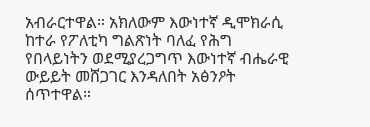አብራርተዋል። አክለውም እውነተኛ ዲሞክራሲ ከተራ የፖለቲካ ግልጽነት ባለፈ የሕግ የበላይነትን ወደሚያረጋግጥ እውነተኛ ብሔራዊ ውይይት መሸጋገር እንዳለበት አፅንዖት ሰጥተዋል።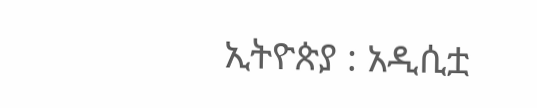ኢትዮጵያ : አዲሲቷ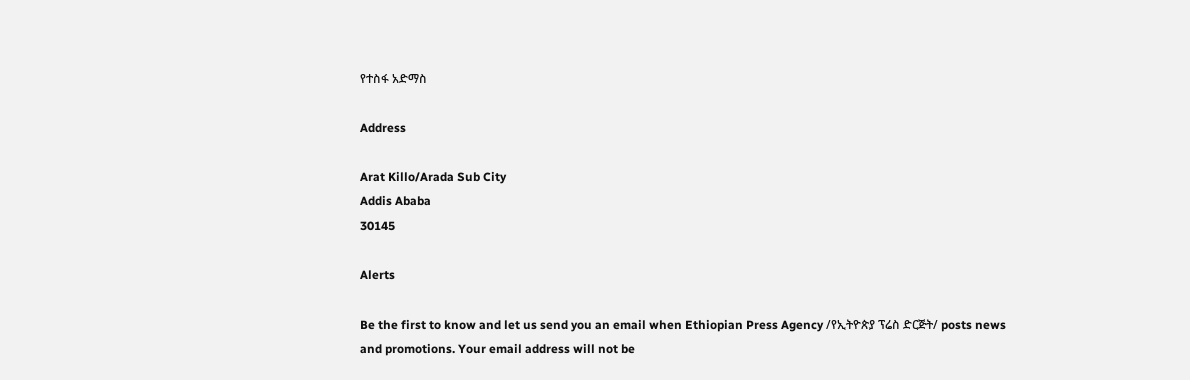የተስፋ አድማስ

Address

Arat Killo/Arada Sub City
Addis Ababa
30145

Alerts

Be the first to know and let us send you an email when Ethiopian Press Agency /የኢትዮጵያ ፕሬስ ድርጅት/ posts news and promotions. Your email address will not be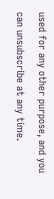used for any other purpose, and you can unsubscribe at any time.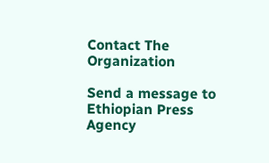Contact The Organization

Send a message to Ethiopian Press Agency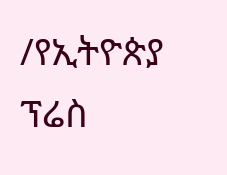/የኢትዮጵያ ፕሬስ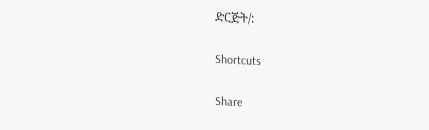ድርጅት/:

Shortcuts

Share